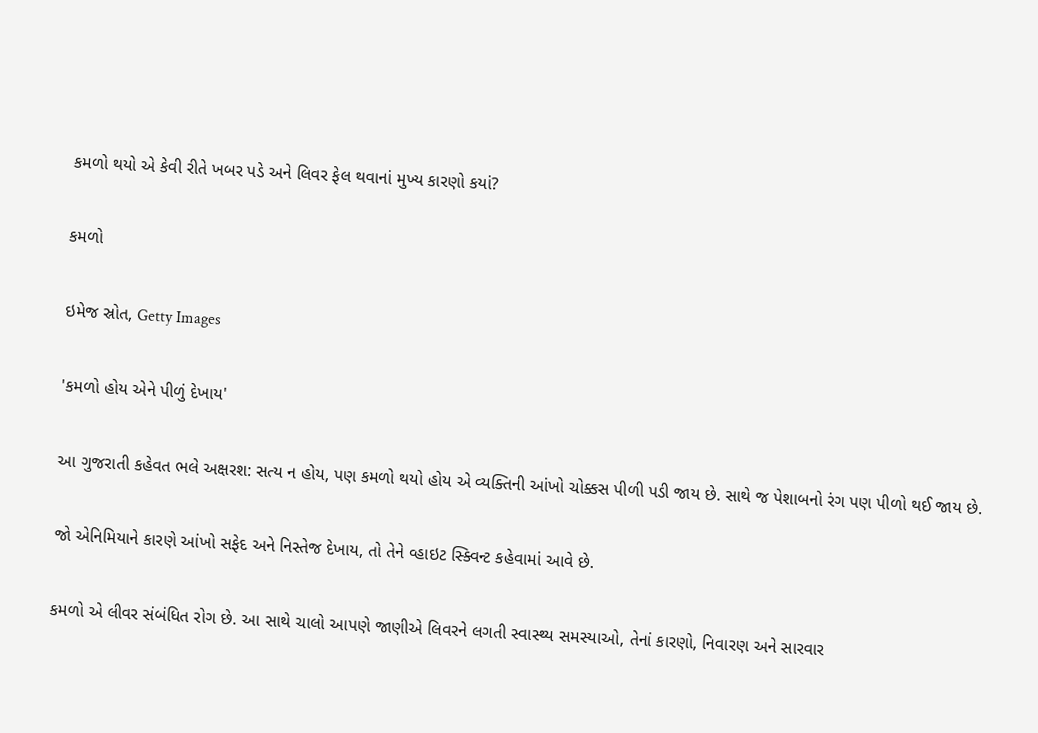કમળો થયો એ કેવી રીતે ખબર પડે અને લિવર ફેલ થવાનાં મુખ્ય કારણો કયાં?

કમળો

ઇમેજ સ્રોત, Getty Images

'કમળો હોય એને પીળું દેખાય'

આ ગુજરાતી કહેવત ભલે અક્ષરશ: સત્ય ન હોય, પણ કમળો થયો હોય એ વ્યક્તિની આંખો ચોક્કસ પીળી પડી જાય છે. સાથે જ પેશાબનો રંગ પણ પીળો થઈ જાય છે.

જો એનિમિયાને કારણે આંખો સફેદ અને નિસ્તેજ દેખાય, તો તેને વ્હાઇટ સ્ક્વિન્ટ કહેવામાં આવે છે.

કમળો એ લીવર સંબંધિત રોગ છે. આ સાથે ચાલો આપણે જાણીએ લિવરને લગતી સ્વાસ્થ્ય સમસ્યાઓ, તેનાં કારણો, નિવારણ અને સારવાર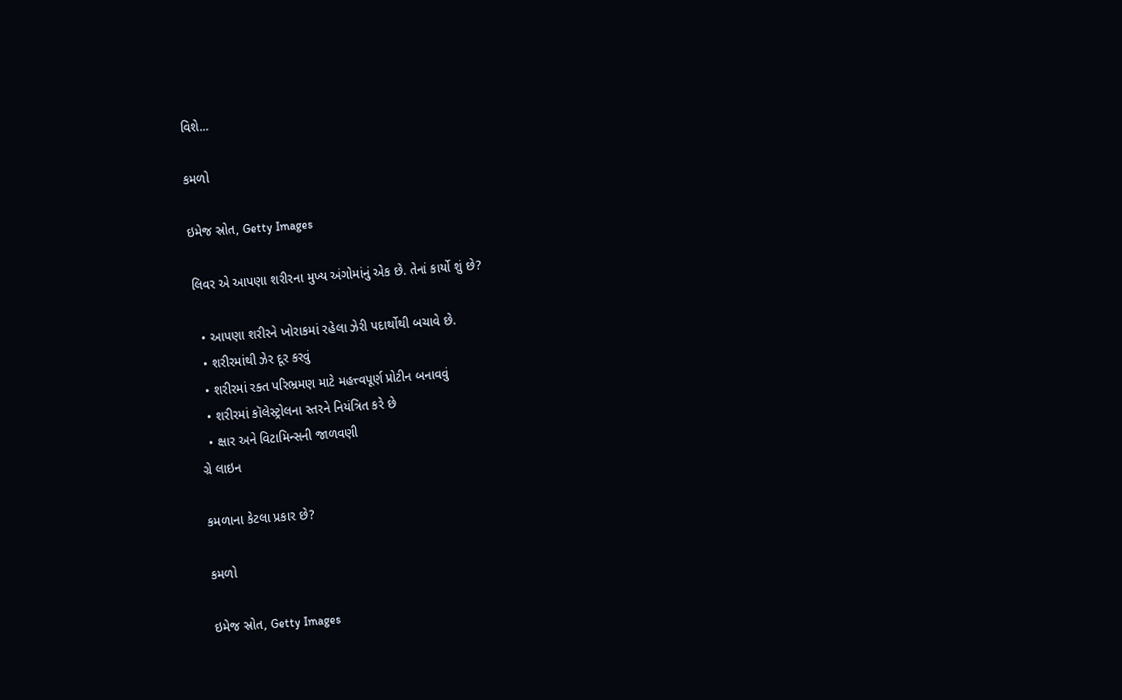વિશે...

કમળો

ઇમેજ સ્રોત, Getty Images

લિવર એ આપણા શરીરના મુખ્ય અંગોમાંનું એક છે. તેનાં કાર્યો શું છે?

  • આપણા શરીરને ખોરાકમાં રહેલા ઝેરી પદાર્થોથી બચાવે છે.
  • શરીરમાંથી ઝેર દૂર કરવું
  • શરીરમાં રક્ત પરિભ્રમણ માટે મહત્ત્વપૂર્ણ પ્રોટીન બનાવવું
  • શરીરમાં કૉલેસ્ટ્રોલના સ્તરને નિયંત્રિત કરે છે
  • ક્ષાર અને વિટામિન્સની જાળવણી
ગ્રે લાઇન

કમળાના કેટલા પ્રકાર છે?

કમળો

ઇમેજ સ્રોત, Getty Images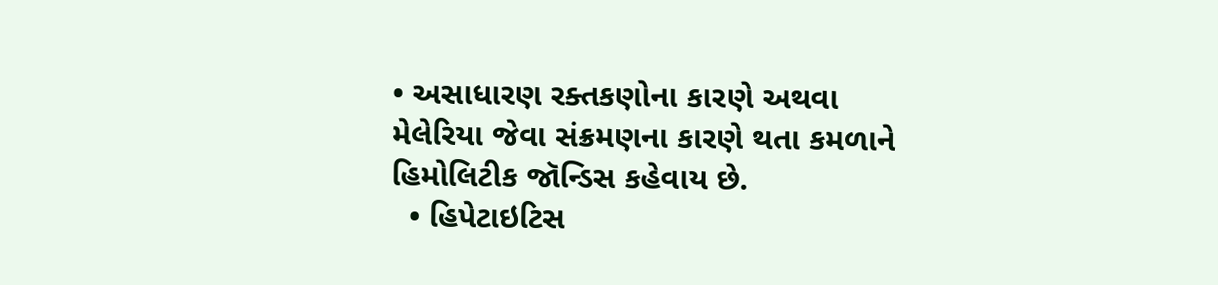• અસાધારણ રક્તકણોના કારણે અથવા મેલેરિયા જેવા સંક્રમણના કારણે થતા કમળાને હિમોલિટીક જૉન્ડિસ કહેવાય છે.
  • હિપેટાઇટિસ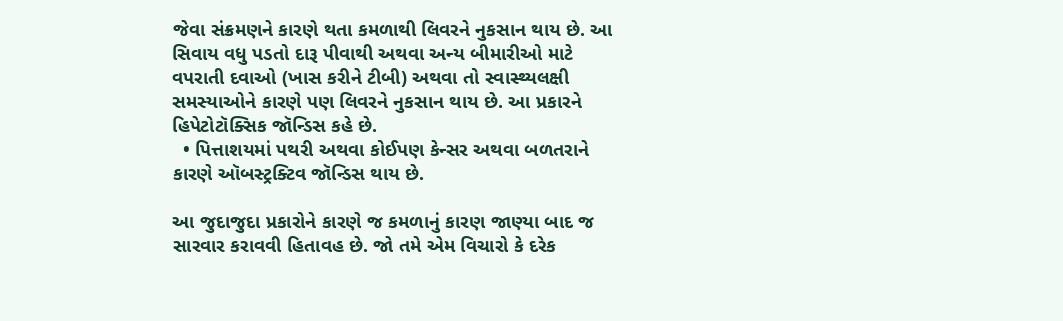જેવા સંક્રમણને કારણે થતા કમળાથી લિવરને નુકસાન થાય છે. આ સિવાય વધુ પડતો દારૂ પીવાથી અથવા અન્ય બીમારીઓ માટે વપરાતી દવાઓ (ખાસ કરીને ટીબી) અથવા તો સ્વાસ્થ્યલક્ષી સમસ્યાઓને કારણે પણ લિવરને નુકસાન થાય છે. આ પ્રકારને હિપેટોટૉક્સિક જૉન્ડિસ કહે છે.
  • પિત્તાશયમાં પથરી અથવા કોઈપણ કેન્સર અથવા બળતરાને કારણે ઑબસ્ટ્રક્ટિવ જૉન્ડિસ થાય છે.

આ જુદાજુદા પ્રકારોને કારણે જ કમળાનું કારણ જાણ્યા બાદ જ સારવાર કરાવવી હિતાવહ છે. જો તમે એમ વિચારો કે દરેક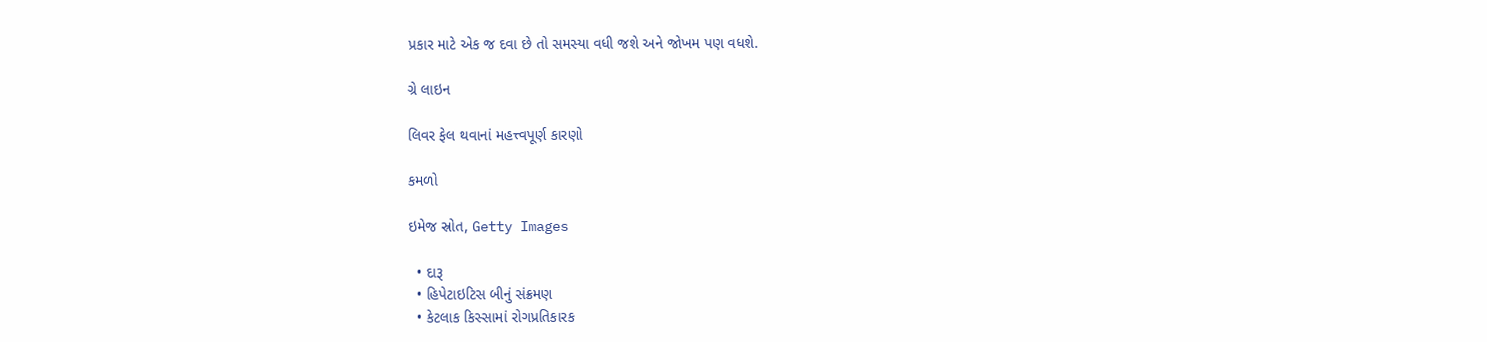પ્રકાર માટે એક જ દવા છે તો સમસ્યા વધી જશે અને જોખમ પણ વધશે.

ગ્રે લાઇન

લિવર ફેલ થવાનાં મહત્ત્વપૂર્ણ કારણો

કમળો

ઇમેજ સ્રોત, Getty Images

  • દારૂ
  • હિપેટાઇટિસ બીનું સંક્રમણ
  • કેટલાક કિસ્સામાં રોગપ્રતિકારક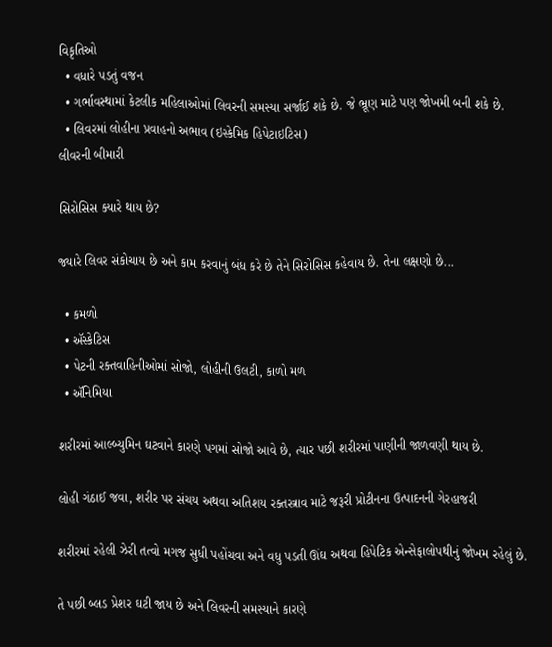વિકૃતિઓ
  • વધારે પડતું વજન
  • ગર્ભાવસ્થામાં કેટલીક મહિલાઓમાં લિવરની સમસ્યા સર્જાઈ શકે છે. જે ભ્રૂણ માટે પણ જોખમી બની શકે છે.
  • લિવરમાં લોહીના પ્રવાહનો અભાવ (ઇસ્કેમિક હિપેટાઇટિસ)
લીવરની બીમારી

સિરોસિસ ક્યારે થાય છે?

જ્યારે લિવર સંકોચાય છે અને કામ કરવાનું બંધ કરે છે તેને સિરોસિસ કહેવાય છે. તેના લક્ષણો છે...

  • કમળો
  • ઍસ્કેટિસ
  • પેટની રક્તવાહિનીઓમાં સોજો, લોહીની ઉલટી, કાળો મળ
  • ઍનિમિયા

શરીરમાં આલ્બ્યુમિન ઘટવાને કારણે પગમાં સોજો આવે છે, ત્યાર પછી શરીરમાં પાણીની જાળવણી થાય છે.

લોહી ગંઠાઈ જવા, શરીર પર સંચય અથવા અતિશય રક્તસ્ત્રાવ માટે જરૂરી પ્રોટીનના ઉત્પાદનની ગેરહાજરી

શરીરમાં રહેલી ઝેરી તત્વો મગજ સુધી પહોંચવા અને વધુ પડતી ઊંઘ અથવા હિપેટિક એન્સેફાલોપથીનું જોખમ રહેલું છે.

તે પછી બ્લડ પ્રેશર ઘટી જાય છે અને લિવરની સમસ્યાને કારણે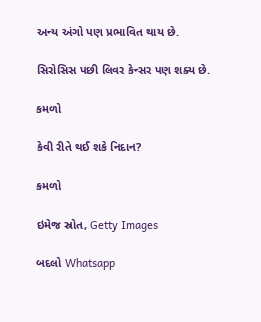અન્ય અંગો પણ પ્રભાવિત થાય છે.

સિરોસિસ પછી લિવર કેન્સર પણ શક્ય છે.

કમળો

કેવી રીતે થઈ શકે નિદાન?

કમળો

ઇમેજ સ્રોત, Getty Images

બદલો Whatsapp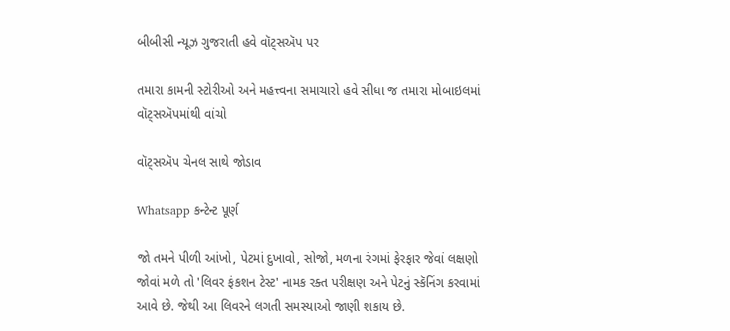બીબીસી ન્યૂઝ ગુજરાતી હવે વૉટ્સઍપ પર

તમારા કામની સ્ટોરીઓ અને મહત્ત્વના સમાચારો હવે સીધા જ તમારા મોબાઇલમાં વૉટ્સઍપમાંથી વાંચો

વૉટ્સઍપ ચેનલ સાથે જોડાવ

Whatsapp કન્ટેન્ટ પૂર્ણ

જો તમને પીળી આંખો, પેટમાં દુખાવો, સોજો, મળના રંગમાં ફેરફાર જેવાં લક્ષણો જોવાં મળે તો 'લિવર ફંકશન ટેસ્ટ' નામક રક્ત પરીક્ષણ અને પેટનું સ્કૅનિંગ કરવામાં આવે છે. જેથી આ લિવરને લગતી સમસ્યાઓ જાણી શકાય છે.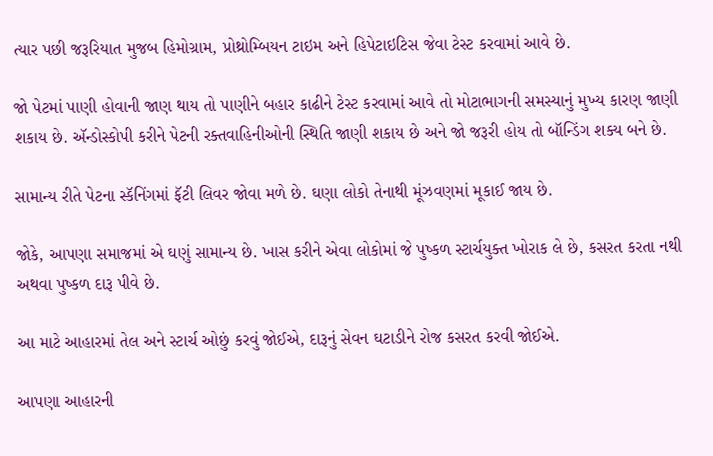ત્યાર પછી જરૂરિયાત મુજબ હિમોગ્રામ, પ્રોથ્રોમ્બિયન ટાઇમ અને હિપેટાઇટિસ જેવા ટેસ્ટ કરવામાં આવે છે.

જો પેટમાં પાણી હોવાની જાણ થાય તો પાણીને બહાર કાઢીને ટેસ્ટ કરવામાં આવે તો મોટાભાગની સમસ્યાનું મુખ્ય કારણ જાણી શકાય છે. ઍન્ડોસ્કોપી કરીને પેટની રક્તવાહિનીઓની સ્થિતિ જાણી શકાય છે અને જો જરૂરી હોય તો બૉન્ડિંગ શક્ય બને છે.

સામાન્ય રીતે પેટના સ્કૅનિંગમાં ફૅટી લિવર જોવા મળે છે. ઘણા લોકો તેનાથી મૂંઝવણમાં મૂકાઈ જાય છે.

જોકે, આપણા સમાજમાં એ ઘણું સામાન્ય છે. ખાસ કરીને એવા લોકોમાં જે પુષ્કળ સ્ટાર્ચયુક્ત ખોરાક લે છે, કસરત કરતા નથી અથવા પુષ્કળ દારૂ પીવે છે.

આ માટે આહારમાં તેલ અને સ્ટાર્ચ ઓછું કરવું જોઈએ, દારૂનું સેવન ઘટાડીને રોજ કસરત કરવી જોઈએ.

આપણા આહારની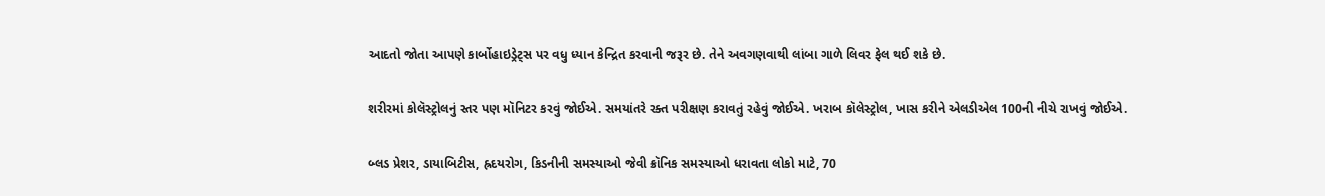આદતો જોતા આપણે કાર્બોહાઇડ્રેટ્સ પર વધુ ધ્યાન કેન્દ્રિત કરવાની જરૂર છે. તેને અવગણવાથી લાંબા ગાળે લિવર ફેલ થઈ શકે છે.

શરીરમાં કોલૅસ્ટ્રોલનું સ્તર પણ મૉનિટર કરવું જોઈએ. સમયાંતરે રક્ત પરીક્ષણ કરાવતું રહેવું જોઈએ. ખરાબ કૉલેસ્ટ્રોલ, ખાસ કરીને એલડીએલ 100ની નીચે રાખવું જોઈએ.

બ્લડ પ્રેશર, ડાયાબિટીસ, હ્રદયરોગ, કિડનીની સમસ્યાઓ જેવી ક્રૉનિક સમસ્યાઓ ધરાવતા લોકો માટે, 70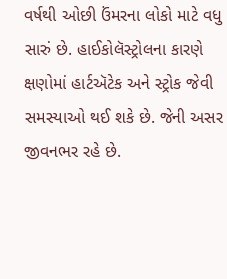વર્ષથી ઓછી ઉંમરના લોકો માટે વધુ સારું છે. હાઈકોલૅસ્ટ્રોલના કારણે ક્ષણોમાં હાર્ટઍટેક અને સ્ટ્રોક જેવી સમસ્યાઓ થઈ શકે છે. જેની અસર જીવનભર રહે છે.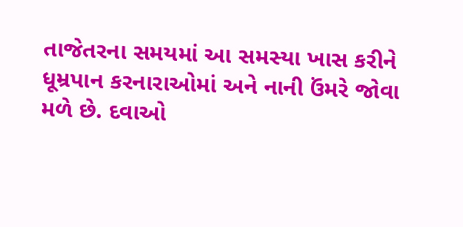તાજેતરના સમયમાં આ સમસ્યા ખાસ કરીને ધૂમ્રપાન કરનારાઓમાં અને નાની ઉંમરે જોવા મળે છે. દવાઓ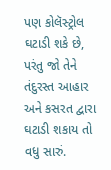પણ કોલૅસ્ટ્રોલ ઘટાડી શકે છે, પરંતુ જો તેને તંદુરસ્ત આહાર અને કસરત દ્વારા ઘટાડી શકાય તો વધુ સારું.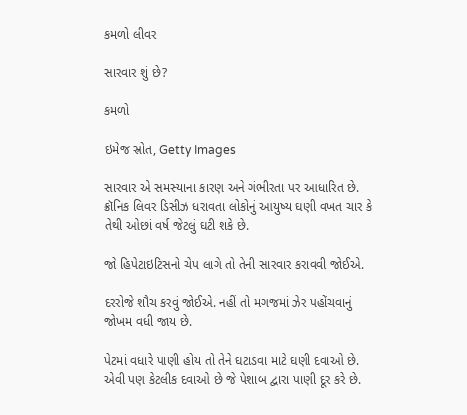કમળો લીવર

સારવાર શું છે?

કમળો

ઇમેજ સ્રોત, Getty Images

સારવાર એ સમસ્યાના કારણ અને ગંભીરતા પર આધારિત છે. ક્રૉનિક લિવર ડિસીઝ ધરાવતા લોકોનું આયુષ્ય ઘણી વખત ચાર કે તેથી ઓછાં વર્ષ જેટલું ઘટી શકે છે.

જો હિપેટાઇટિસનો ચેપ લાગે તો તેની સારવાર કરાવવી જોઈએ.

દરરોજે શૌચ કરવું જોઈએ. નહીં તો મગજમાં ઝેર પહોંચવાનું જોખમ વધી જાય છે.

પેટમાં વધારે પાણી હોય તો તેને ઘટાડવા માટે ઘણી દવાઓ છે. એવી પણ કેટલીક દવાઓ છે જે પેશાબ દ્વારા પાણી દૂર કરે છે.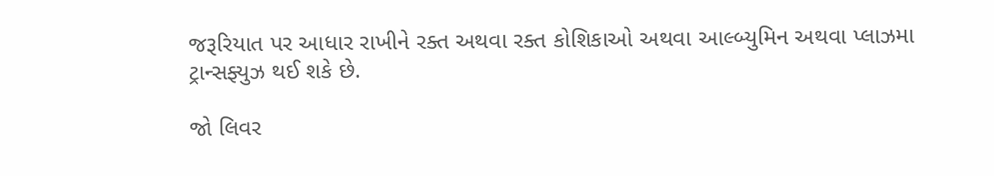જરૂરિયાત પર આધાર રાખીને રક્ત અથવા રક્ત કોશિકાઓ અથવા આલ્બ્યુમિન અથવા પ્લાઝમા ટ્રાન્સફ્યુઝ થઈ શકે છે.

જો લિવર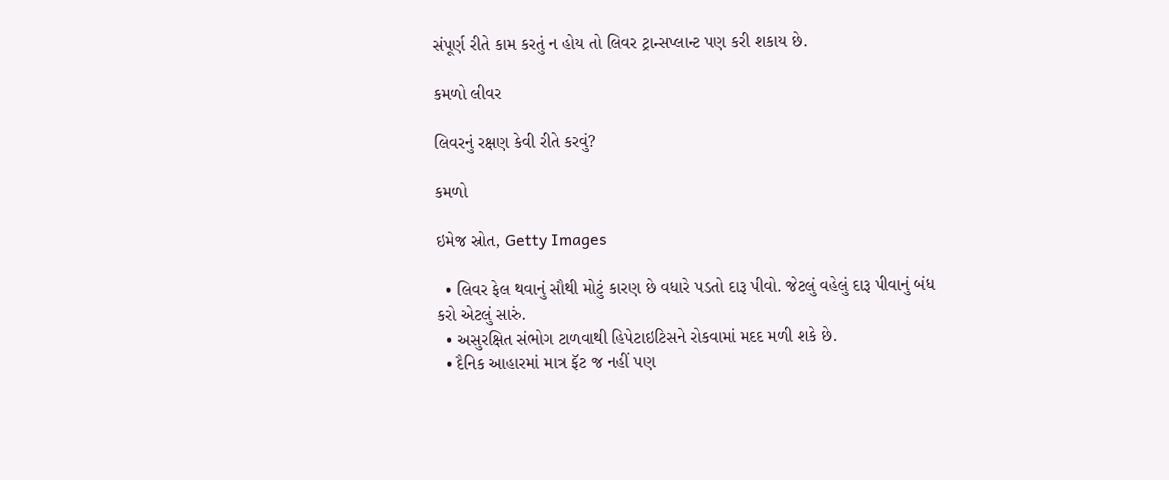સંપૂર્ણ રીતે કામ કરતું ન હોય તો લિવર ટ્રાન્સપ્લાન્ટ પણ કરી શકાય છે.

કમળો લીવર

લિવરનું રક્ષણ કેવી રીતે કરવું?

કમળો

ઇમેજ સ્રોત, Getty Images

  • લિવર ફેલ થવાનું સૌથી મોટું કારણ છે વધારે પડતો દારૂ પીવો. જેટલું વહેલું દારૂ પીવાનું બંધ કરો એટલું સારું.
  • અસુરક્ષિત સંભોગ ટાળવાથી હિપેટાઇટિસને રોકવામાં મદદ મળી શકે છે.
  • દૈનિક આહારમાં માત્ર ફૅટ જ નહીં પણ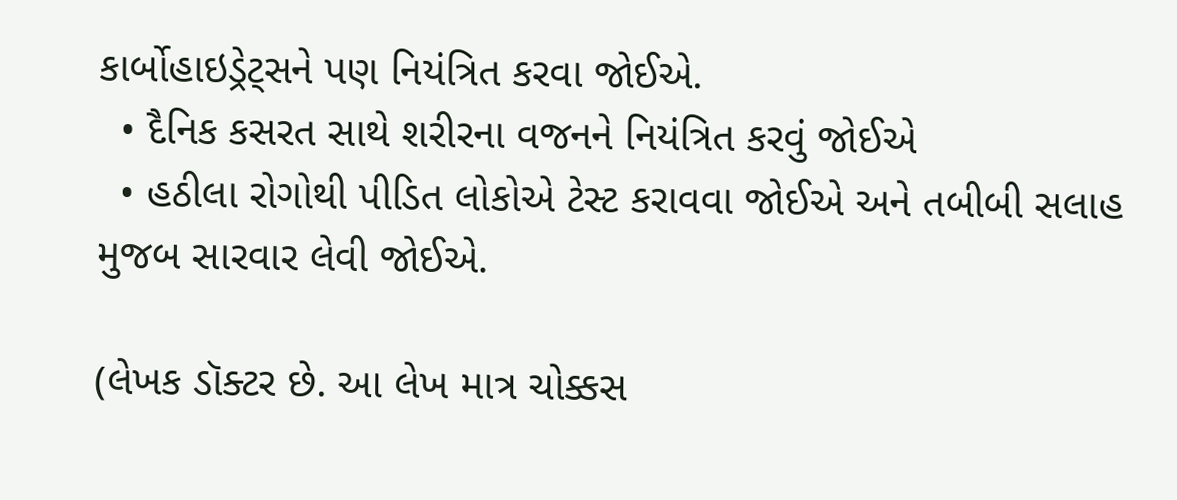કાર્બોહાઇડ્રેટ્સને પણ નિયંત્રિત કરવા જોઈએ.
  • દૈનિક કસરત સાથે શરીરના વજનને નિયંત્રિત કરવું જોઈએ
  • હઠીલા રોગોથી પીડિત લોકોએ ટેસ્ટ કરાવવા જોઈએ અને તબીબી સલાહ મુજબ સારવાર લેવી જોઈએ.

(લેખક ડૉક્ટર છે. આ લેખ માત્ર ચોક્કસ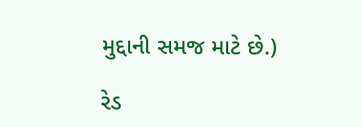મુદ્દાની સમજ માટે છે.)

રેડ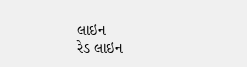લાઇન
રેડ લાઇન